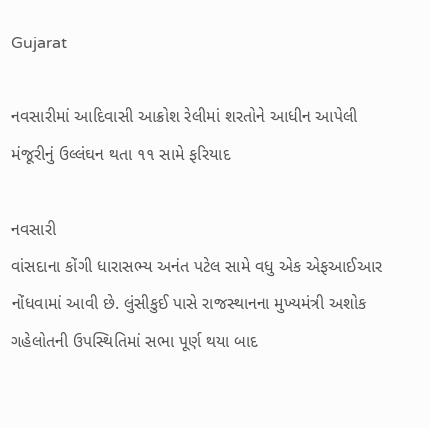Gujarat

નવસારીમાં આદિવાસી આક્રોશ રેલીમાં શરતોને આધીન આપેલી મંજૂરીનું ઉલ્લંઘન થતા ૧૧ સામે ફરિયાદ

નવસારી
વાંસદાના કોંગી ધારાસભ્ય અનંત પટેલ સામે વધુ એક એફઆઈઆર નોંધવામાં આવી છે. લુંસીકુઈ પાસે રાજસ્થાનના મુખ્યમંત્રી અશોક ગહેલોતની ઉપસ્થિતિમાં સભા પૂર્ણ થયા બાદ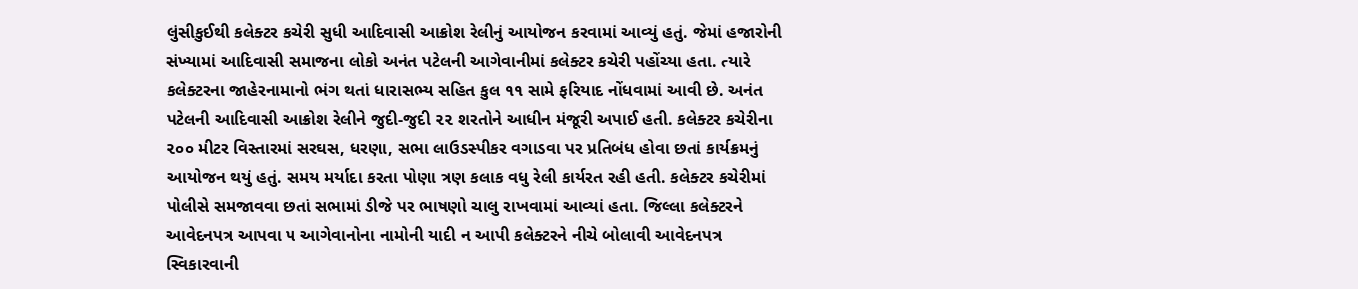લુંસીકુઈથી કલેક્ટર કચેરી સુધી આદિવાસી આક્રોશ રેલીનું આયોજન કરવામાં આવ્યું હતું. જેમાં હજારોની સંખ્યામાં આદિવાસી સમાજના લોકો અનંત પટેલની આગેવાનીમાં કલેક્ટર કચેરી પહોંચ્યા હતા. ત્યારે કલેક્ટરના જાહેરનામાનો ભંગ થતાં ધારાસભ્ય સહિત કુલ ૧૧ સામે ફરિયાદ નોંધવામાં આવી છે. અનંત પટેલની આદિવાસી આક્રોશ રેલીને જુદી-જુદી ૨૨ શરતોને આધીન મંજૂરી અપાઈ હતી. કલેક્ટર કચેરીના ૨૦૦ મીટર વિસ્તારમાં સરઘસ, ધરણા, સભા લાઉડસ્પીકર વગાડવા પર પ્રતિબંધ હોવા છતાં કાર્યક્રમનું આયોજન થયું હતું. સમય મર્યાદા કરતા પોણા ત્રણ કલાક વધુ રેલી કાર્યરત રહી હતી. કલેક્ટર કચેરીમાં પોલીસે સમજાવવા છતાં સભામાં ડીજે પર ભાષણો ચાલુ રાખવામાં આવ્યાં હતા. જિલ્લા કલેક્ટરને આવેદનપત્ર આપવા ૫ આગેવાનોના નામોની યાદી ન આપી કલેક્ટરને નીચે બોલાવી આવેદનપત્ર સ્વિકારવાની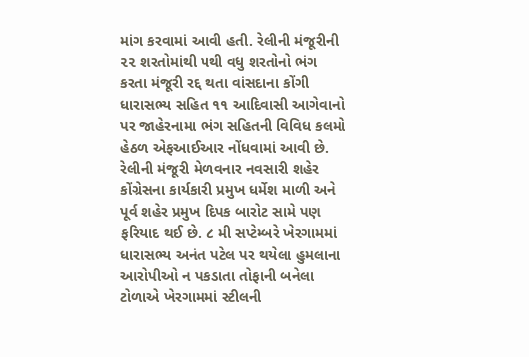માંગ કરવામાં આવી હતી. રેલીની મંજૂરીની ૨૨ શરતોમાંથી ૫થી વધુ શરતોનો ભંગ કરતા મંજૂરી રદ્દ થતા વાંસદાના કોંગી ધારાસભ્ય સહિત ૧૧ આદિવાસી આગેવાનો પર જાહેરનામા ભંગ સહિતની વિવિધ કલમો હેઠળ એફઆઈઆર નોંધવામાં આવી છે. રેલીની મંજૂરી મેળવનાર નવસારી શહેર કોંગ્રેસના કાર્યકારી પ્રમુખ ધર્મેશ માળી અને પૂર્વ શહેર પ્રમુખ દિપક બારોટ સામે પણ ફરિયાદ થઈ છે. ૮ મી સપ્ટેમ્બરે ખેરગામમાં ધારાસભ્ય અનંત પટેલ પર થયેલા હુમલાના આરોપીઓ ન પકડાતા તોફાની બનેલા ટોળાએ ખેરગામમાં સ્ટીલની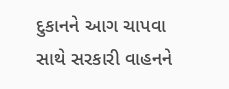દુકાનને આગ ચાપવા સાથે સરકારી વાહનને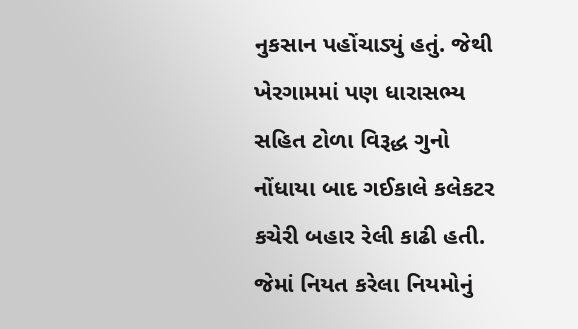નુકસાન પહોંચાડ્યું હતું. જેથી ખેરગામમાં પણ ધારાસભ્ય સહિત ટોળા વિરૂદ્ધ ગુનો નોંધાયા બાદ ગઈકાલે કલેકટર કચેરી બહાર રેલી કાઢી હતી. જેમાં નિયત કરેલા નિયમોનું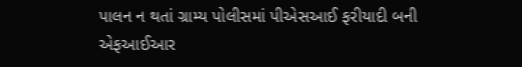પાલન ન થતાં ગ્રામ્ય પોલીસમાં પીએસઆઈ ફરીયાદી બની એફઆઈઆર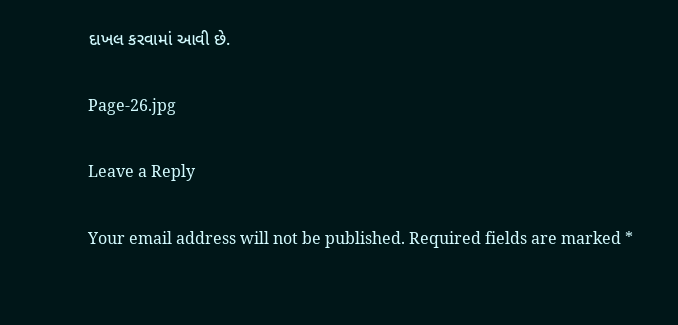દાખલ કરવામાં આવી છે.

Page-26.jpg

Leave a Reply

Your email address will not be published. Required fields are marked *